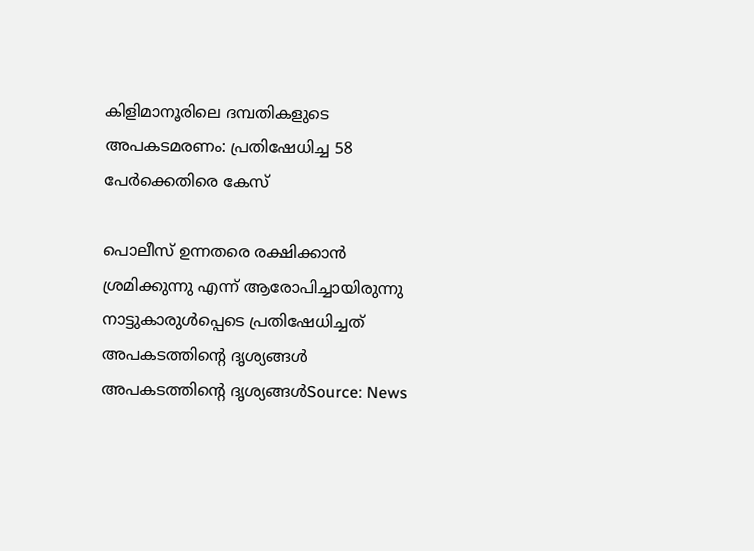കിളിമാനൂരിലെ ദമ്പതികളുടെ അപകടമരണം: പ്രതിഷേധിച്ച 58 പേര്‍ക്കെതിരെ കേസ്

പൊലീസ് ഉന്നതരെ രക്ഷിക്കാൻ ശ്രമിക്കുന്നു എന്ന് ആരോപിച്ചായിരുന്നു നാട്ടുകാരുൾപ്പെടെ പ്രതിഷേധിച്ചത്
അപകടത്തിൻ്റെ ദൃശ്യങ്ങൾ
അപകടത്തിൻ്റെ ദൃശ്യങ്ങൾSource: News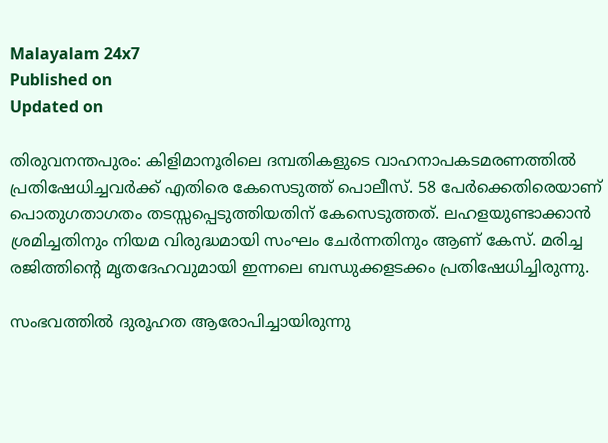Malayalam 24x7
Published on
Updated on

തിരുവനന്തപുരം: കിളിമാനൂരിലെ ദമ്പതികളുടെ വാഹനാപകടമരണത്തിൽ പ്രതിഷേധിച്ചവർക്ക് എതിരെ കേസെടുത്ത് പൊലീസ്. 58 പേർക്കെതിരെയാണ് പൊതുഗതാഗതം തടസ്സപ്പെടുത്തിയതിന് കേസെടുത്തത്. ലഹളയുണ്ടാക്കാൻ ശ്രമിച്ചതിനും നിയമ വിരുദ്ധമായി സംഘം ചേർന്നതിനും ആണ് കേസ്. മരിച്ച രജിത്തിന്റെ മൃതദേഹവുമായി ഇന്നലെ ബന്ധുക്കളടക്കം പ്രതിഷേധിച്ചിരുന്നു.

സംഭവത്തിൽ ദുരൂഹത ആരോപിച്ചായിരുന്നു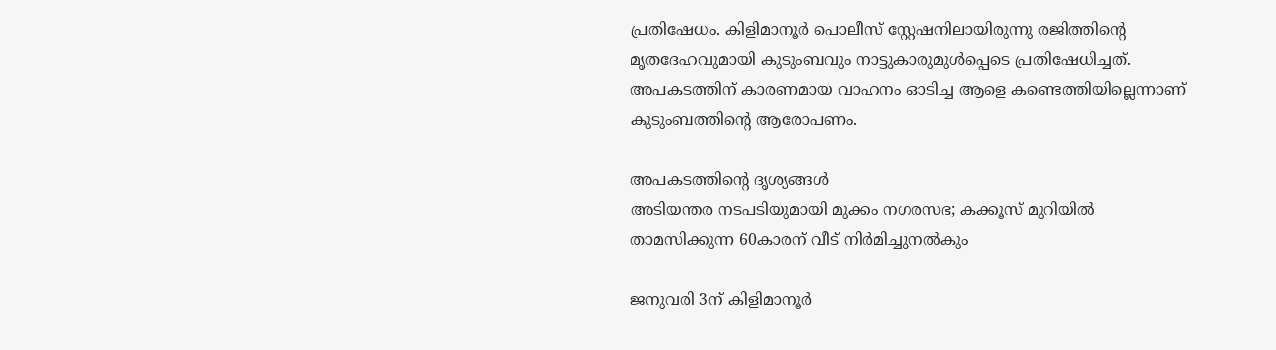പ്രതിഷേധം. കിളിമാനൂർ പൊലീസ് സ്റ്റേഷനിലായിരുന്നു രജിത്തിൻ്റെ മൃതദേഹവുമായി കുടുംബവും നാട്ടുകാരുമുൾപ്പെടെ പ്രതിഷേധിച്ചത്. അപകടത്തിന് കാരണമായ വാഹനം ഓടിച്ച ആളെ കണ്ടെത്തിയില്ലെന്നാണ് കുടുംബത്തിന്റെ ആരോപണം.

അപകടത്തിൻ്റെ ദൃശ്യങ്ങൾ
അടിയന്തര നടപടിയുമായി മുക്കം നഗരസഭ; കക്കൂസ് മുറിയിൽ താമസിക്കുന്ന 60കാരന് വീട് നിർമിച്ചുനൽകും

ജനുവരി 3ന് കിളിമാനൂർ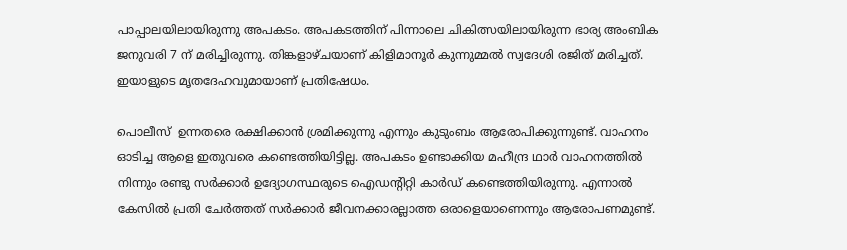പാപ്പാലയിലായിരുന്നു അപകടം. അപകടത്തിന് പിന്നാലെ ചികിത്സയിലായിരുന്ന ഭാര്യ അംബിക ജനുവരി 7 ന് മരിച്ചിരുന്നു. തിങ്കളാഴ്ചയാണ് കിളിമാനൂർ കുന്നുമ്മൽ സ്വദേശി രജിത് മരിച്ചത്. ഇയാളുടെ മൃതദേഹവുമായാണ് പ്രതിഷേധം.

പൊലീസ്  ഉന്നതരെ രക്ഷിക്കാൻ ശ്രമിക്കുന്നു എന്നും കുടുംബം ആരോപിക്കുന്നുണ്ട്. വാഹനം ഓടിച്ച ആളെ ഇതുവരെ കണ്ടെത്തിയിട്ടില്ല. അപകടം ഉണ്ടാക്കിയ മഹീന്ദ്ര ഥാർ വാഹനത്തിൽ നിന്നും രണ്ടു സർക്കാർ ഉദ്യോഗസ്ഥരുടെ ഐഡന്റിറ്റി കാർഡ് കണ്ടെത്തിയിരുന്നു. എന്നാൽ കേസിൽ പ്രതി ചേർത്തത് സർക്കാർ ജീവനക്കാരല്ലാത്ത ഒരാളെയാണെന്നും ആരോപണമുണ്ട്.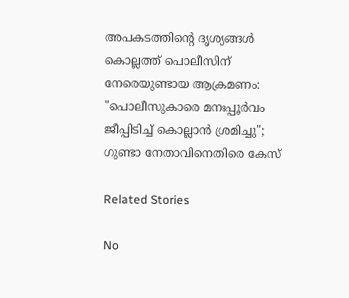അപകടത്തിൻ്റെ ദൃശ്യങ്ങൾ
കൊല്ലത്ത് പൊലീസിന് നേരെയുണ്ടായ ആക്രമണം: "പൊലീസുകാരെ മനഃപ്പൂർവം ജീപ്പിടിച്ച് കൊല്ലാൻ ശ്രമിച്ചു"; ഗുണ്ടാ നേതാവിനെതിരെ കേസ്

Related Stories

No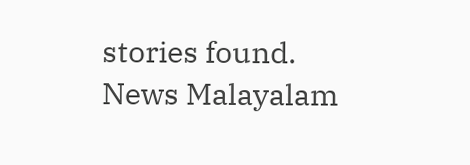stories found.
News Malayalam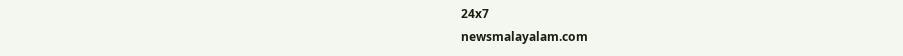24x7
newsmalayalam.com